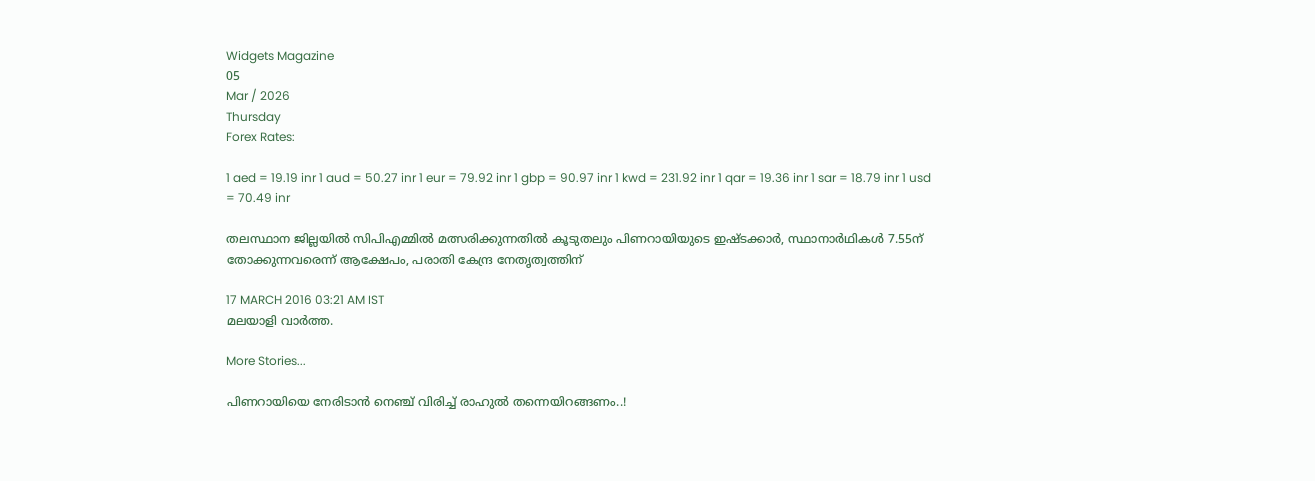Widgets Magazine
05
Mar / 2026
Thursday
Forex Rates:

1 aed = 19.19 inr 1 aud = 50.27 inr 1 eur = 79.92 inr 1 gbp = 90.97 inr 1 kwd = 231.92 inr 1 qar = 19.36 inr 1 sar = 18.79 inr 1 usd = 70.49 inr

തലസ്ഥാന ജില്ലയില്‍ സിപിഎമ്മില്‍ മത്സരിക്കുന്നതില്‍ കൂടുതലും പിണറായിയുടെ ഇഷ്ടക്കാര്‍, സ്ഥാനാര്‍ഥികള്‍ 7.55ന് തോക്കുന്നവരെന്ന് ആക്ഷേപം, പരാതി കേന്ദ്ര നേതൃത്വത്തിന്

17 MARCH 2016 03:21 AM IST
മലയാളി വാര്‍ത്ത.

More Stories...

പിണറായിയെ നേരിടാൻ നെഞ്ച് വിരിച്ച് രാഹുൽ തന്നെയിറങ്ങണം..!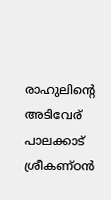രാഹുലിന്റെ അടിവേര് പാലക്കാട് ശ്രീകണ്ഠൻ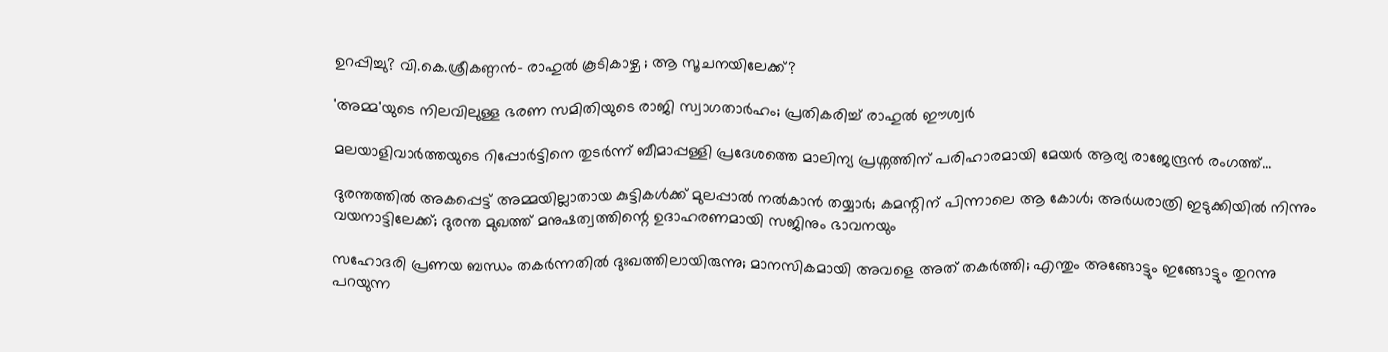ഉറപ്പിച്ചു? വി.കെ.ശ്രീകണ്ഠൻ- രാഹുൽ കൂടികാഴ്ച ; ആ സൂചനയിലേക്ക്?

'അമ്മ'യുടെ നിലവിലുള്ള ഭരണ സമിതിയുടെ രാജി സ്വാഗതാർഹം; പ്രതികരിച്ച് രാഹുൽ ഈശ്വർ

മലയാളിവാർത്തയുടെ റിപ്പോർട്ടിനെ തുടർന്ന് ബീമാപ്പള്ളി പ്രദേശത്തെ മാലിന്യ പ്രശ്നത്തിന് പരിഹാരമായി മേയർ ആര്യ രാജേന്ദ്രൻ രംഗത്ത്...

ദുരന്തത്തിൽ അകപ്പെട്ട് അമ്മയില്ലാതായ കുട്ടികൾക്ക് മുലപ്പാൽ നൽകാൻ തയ്യാർ; കമന്റിന് പിന്നാലെ ആ കോൾ; അർധരാത്രി ഇടുക്കിയിൽ നിന്നും വയനാട്ടിലേക്ക്; ദുരന്ത മുഖത്ത് മനുഷത്വത്തിന്റെ ഉദാഹരണമായി സജിനും ഭാവനയും

സഹോദരി പ്രണയ ബന്ധം തകർന്നതിൽ ദുഃഖത്തിലായിരുന്നു; മാനസികമായി അവളെ അത് തകർത്തി; എന്തും അങ്ങോട്ടും ഇങ്ങോട്ടും തുറന്നു പറയുന്ന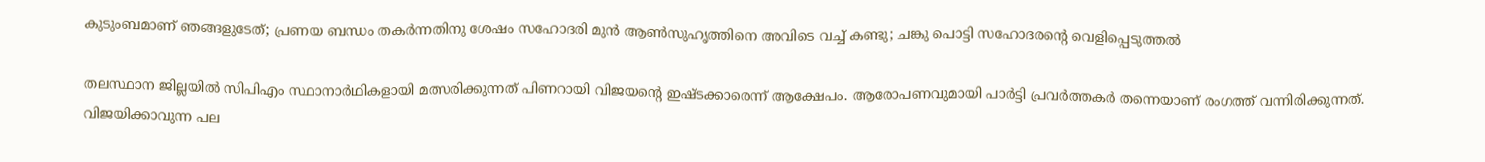കുടുംബമാണ് ഞങ്ങളുടേത്; പ്രണയ ബന്ധം തകർന്നതിനു ശേഷം സഹോദരി മുന്‍ ആണ്‍സുഹൃത്തിനെ അവിടെ വച്ച് കണ്ടു; ചങ്കു പൊട്ടി സഹോദരന്റെ വെളിപ്പെടുത്തൽ

തലസ്ഥാന ജില്ലയില്‍ സിപിഎം സ്ഥാനാര്‍ഥികളായി മത്സരിക്കുന്നത് പിണറായി വിജയന്റെ ഇഷ്ടക്കാരെന്ന് ആക്ഷേപം. ആരോപണവുമായി പാര്‍ട്ടി പ്രവര്‍ത്തകര്‍ തന്നെയാണ് രംഗത്ത് വന്നിരിക്കുന്നത്. വിജയിക്കാവുന്ന പല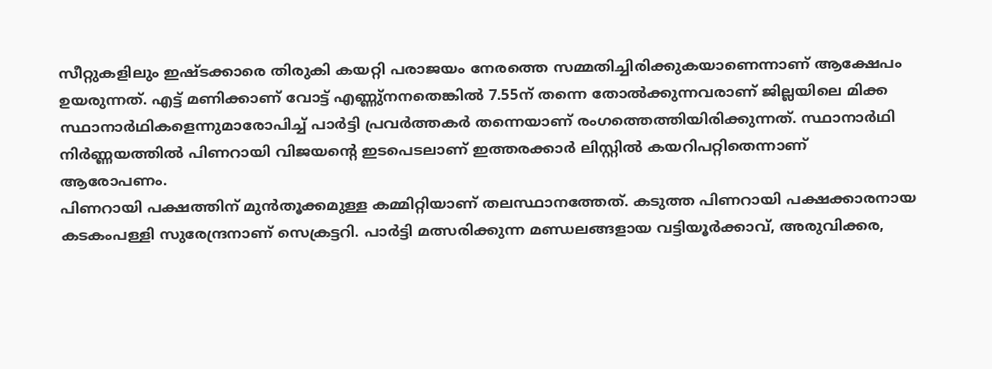സീറ്റുകളിലും ഇഷ്ടക്കാരെ തിരുകി കയറ്റി പരാജയം നേരത്തെ സമ്മതിച്ചിരിക്കുകയാണെന്നാണ് ആക്ഷേപം ഉയരുന്നത്. എട്ട് മണിക്കാണ് വോട്ട് എണ്ണു്‌നനതെങ്കില്‍ 7.55ന് തന്നെ തോല്‍ക്കുന്നവരാണ് ജില്ലയിലെ മിക്ക സ്ഥാനാര്‍ഥികളെന്നുമാരോപിച്ച് പാര്‍ട്ടി പ്രവര്‍ത്തകര്‍ തന്നെയാണ് രംഗത്തെത്തിയിരിക്കുന്നത്. സ്ഥാനാര്‍ഥി നിര്‍ണ്ണയത്തില്‍ പിണറായി വിജയന്റെ ഇടപെടലാണ് ഇത്തരക്കാര്‍ ലിസ്റ്റില്‍ കയറിപറ്റിതെന്നാണ് ആരോപണം.
പിണറായി പക്ഷത്തിന് മുന്‍തൂക്കമുള്ള കമ്മിറ്റിയാണ് തലസ്ഥാനത്തേത്. കടുത്ത പിണറായി പക്ഷക്കാരനായ കടകംപള്ളി സുരേന്ദ്രനാണ് സെക്രട്ടറി. പാര്‍ട്ടി മത്സരിക്കുന്ന മണ്ഡലങ്ങളായ വട്ടിയൂര്‍ക്കാവ്, അരുവിക്കര,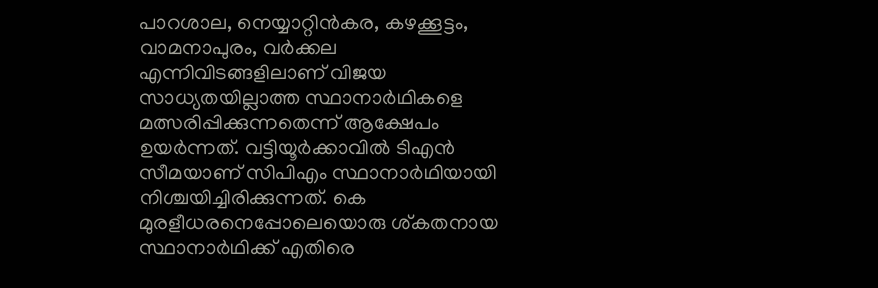പാറശാല, നെയ്യാറ്റിന്‍കര, കഴക്കൂട്ടം, വാമനാപുരം, വര്‍ക്കല എന്നിവിടങ്ങളിലാണ് വിജയ സാധ്യതയില്ലാത്ത സ്ഥാനാര്‍ഥികളെ മത്സരിപ്പിക്കുന്നതെന്ന് ആക്ഷേപം ഉയര്‍ന്നത്. വട്ടിയൂര്‍ക്കാവില്‍ ടിഎന്‍ സീമയാണ് സിപിഎം സ്ഥാനാര്‍ഥിയായി നിശ്ചയിച്ചിരിക്കുന്നത്. കെ മുരളീധരനെപ്പോലെയൊരു ശ്കതനായ സ്ഥാനാര്‍ഥിക്ക് എതിരെ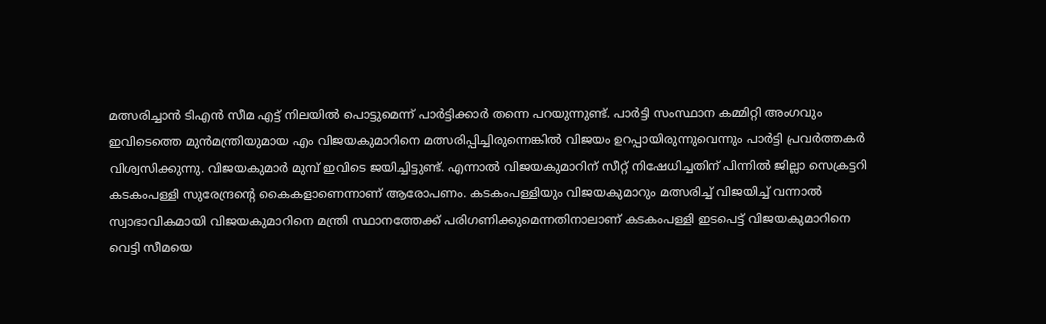മത്സരിച്ചാന്‍ ടിഎന്‍ സീമ എട്ട് നിലയില്‍ പൊട്ടുമെന്ന് പാര്‍ട്ടിക്കാര്‍ തന്നെ പറയുന്നുണ്ട്. പാര്‍ട്ടി സംസ്ഥാന കമ്മിറ്റി അംഗവും ഇവിടെത്തെ മുന്‍മന്ത്രിയുമായ എം വിജയകുമാറിനെ മത്സരിപ്പിച്ചിരുന്നെങ്കില്‍ വിജയം ഉറപ്പായിരുന്നുവെന്നും പാര്‍ട്ടി പ്രവര്‍ത്തകര്‍ വിശ്വസിക്കുന്നു. വിജയകുമാര്‍ മുമ്പ് ഇവിടെ ജയിച്ചിട്ടുണ്ട്. എന്നാല്‍ വിജയകുമാറിന് സീറ്റ് നിഷേധിച്ചതിന് പിന്നില്‍ ജില്ലാ സെക്രട്ടറി കടകംപള്ളി സുരേന്ദ്രന്റെ കൈകളാണെന്നാണ് ആരോപണം. കടകംപള്ളിയും വിജയകുമാറും മത്സരിച്ച് വിജയിച്ച് വന്നാല്‍ സ്വാഭാവികമായി വിജയകുമാറിനെ മന്ത്രി സ്ഥാനത്തേക്ക് പരിഗണിക്കുമെന്നതിനാലാണ് കടകംപള്ളി ഇടപെട്ട് വിജയകുമാറിനെ വെട്ടി സീമയെ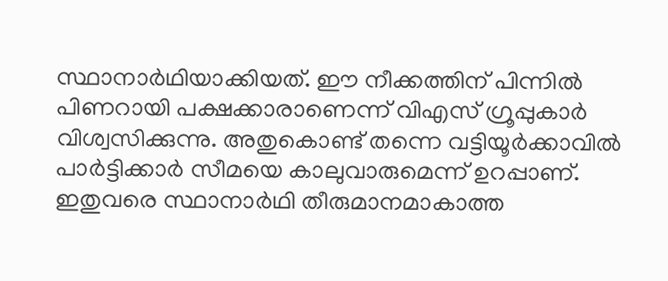സ്ഥാനാര്‍ഥിയാക്കിയത്. ഈ നീക്കത്തിന് പിന്നില്‍ പിണറായി പക്ഷക്കാരാണെന്ന് വിഎസ് ഗ്രൂപ്പുകാര്‍ വിശ്വസിക്കുന്നു. അതുകൊണ്ട് തന്നെ വട്ടിയൂര്‍ക്കാവില്‍ പാര്‍ട്ടിക്കാര്‍ സീമയെ കാലുവാരുമെന്ന് ഉറപ്പാണ്.
ഇതുവരെ സ്ഥാനാര്‍ഥി തീരുമാനമാകാത്ത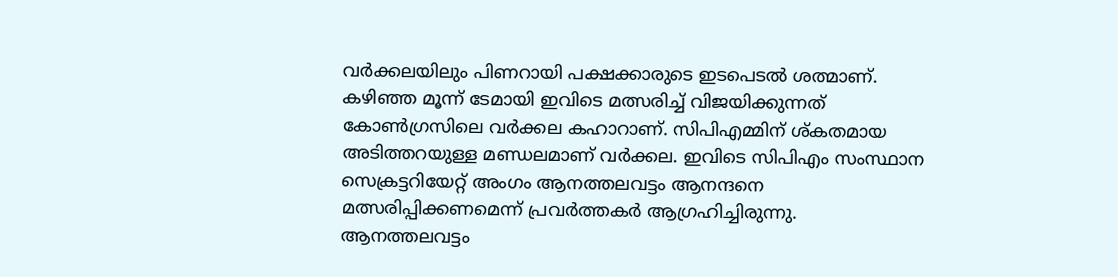വര്‍ക്കലയിലും പിണറായി പക്ഷക്കാരുടെ ഇടപെടല്‍ ശത്മാണ്. കഴിഞ്ഞ മൂന്ന് ടേമായി ഇവിടെ മത്സരിച്ച് വിജയിക്കുന്നത് കോണ്‍ഗ്രസിലെ വര്‍ക്കല കഹാറാണ്. സിപിഎമ്മിന് ശ്കതമായ അടിത്തറയുള്ള മണ്ഡലമാണ് വര്‍ക്കല. ഇവിടെ സിപിഎം സംസ്ഥാന സെക്രട്ടറിയേറ്റ് അംഗം ആനത്തലവട്ടം ആനന്ദനെ മത്സരിപ്പിക്കണമെന്ന് പ്രവര്‍ത്തകര്‍ ആഗ്രഹിച്ചിരുന്നു. ആനത്തലവട്ടം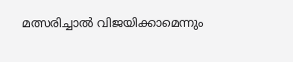മത്സരിച്ചാല്‍ വിജയിക്കാമെന്നും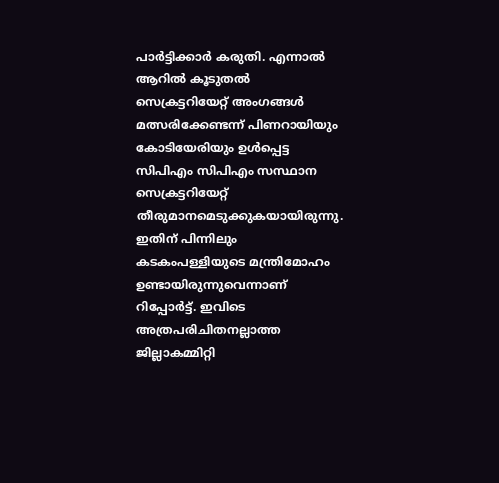പാര്‍ട്ടിക്കാര്‍ കരുതി. എന്നാല്‍ ആറില്‍ കൂടുതല്‍ സെക്രട്ടറിയേറ്റ് അംഗങ്ങള്‍ മത്സരിക്കേണ്ടന്ന് പിണറായിയും കോടിയേരിയും ഉള്‍പ്പെട്ട സിപിഎം സിപിഎം സസ്ഥാന സെക്രട്ടറിയേറ്റ് തീരുമാനമെടുക്കുകയായിരുന്നു. ഇതിന് പിന്നിലും കടകംപള്ളിയുടെ മന്ത്രിമോഹം ഉണ്ടായിരുന്നുവെന്നാണ് റിപ്പോര്‍ട്ട്. ഇവിടെ അത്രപരിചിതനല്ലാത്ത ജില്ലാകമ്മിറ്റി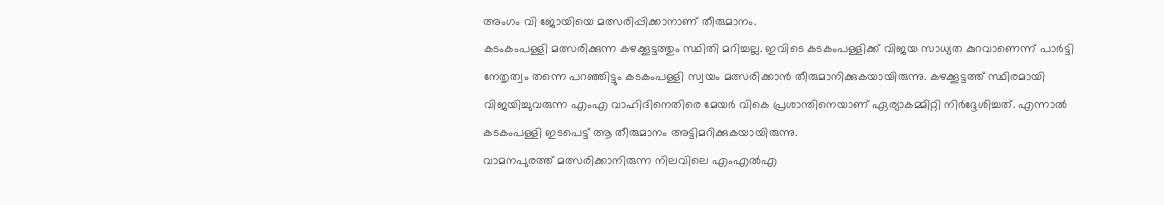അംഗം വി ജോയിയെ മത്സരിപ്പിക്കാനാണ് തീരുമാനം.
കടംകംപള്ളി മത്സരിക്കുന്ന കഴക്കൂട്ടത്തും സ്ഥിതി മറിച്ചല്ല. ഇവിടെ കടകംപള്ളിക്ക് വിജയ സാധ്യത കുറവാണെന്ന് പാര്‍ട്ടി നേതൃത്വം തന്നെ പറഞ്ഞിട്ടും കടകംപള്ളി സ്വയം മത്സരിക്കാന്‍ തീരുമാനിക്കുകയായിരുന്നു. കഴക്കൂട്ടത്ത് സ്ഥിരമായി വിജയിച്ചുവരുന്ന എംഎ വാഹിദിനെതിരെ മേയര്‍ വികെ പ്രശാന്തിനെയാണ് ഏര്യാകമ്മിറ്റി നിര്‍ദ്ദേശിച്ചത്. എന്നാല്‍ കടകംപള്ളി ഇടപെട്ട് ആ തീരുമാനം അട്ടിമറിക്കുകയായിരുന്നു.
വാമനപുരത്ത് മത്സരിക്കാനിരുന്ന നിലവിലെ എംഎല്‍എ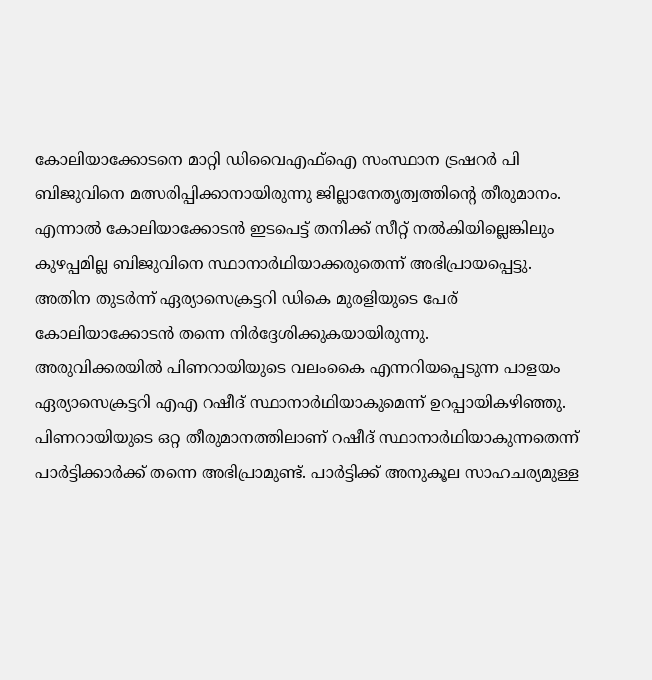കോലിയാക്കോടനെ മാറ്റി ഡിവൈഎഫ്‌ഐ സംസ്ഥാന ട്രഷറര്‍ പി ബിജുവിനെ മത്സരിപ്പിക്കാനായിരുന്നു ജില്ലാനേതൃത്വത്തിന്റെ തീരുമാനം. എന്നാല്‍ കോലിയാക്കോടന്‍ ഇടപെട്ട് തനിക്ക് സീറ്റ് നല്‍കിയില്ലെങ്കിലും കുഴപ്പമില്ല ബിജുവിനെ സ്ഥാനാര്‍ഥിയാക്കരുതെന്ന് അഭിപ്രായപ്പെട്ടു. അതിന തുടര്‍ന്ന് ഏര്യാസെക്രട്ടറി ഡികെ മുരളിയുടെ പേര് കോലിയാക്കോടന്‍ തന്നെ നിര്‍ദ്ദേശിക്കുകയായിരുന്നു.
അരുവിക്കരയില്‍ പിണറായിയുടെ വലംകൈ എന്നറിയപ്പെടുന്ന പാളയം ഏര്യാസെക്രട്ടറി എഎ റഷീദ് സ്ഥാനാര്‍ഥിയാകുമെന്ന് ഉറപ്പായികഴിഞ്ഞു. പിണറായിയുടെ ഒറ്റ തീരുമാനത്തിലാണ് റഷീദ് സ്ഥാനാര്‍ഥിയാകുന്നതെന്ന് പാര്‍ട്ടിക്കാര്‍ക്ക് തന്നെ അഭിപ്രാമുണ്ട്. പാര്‍ട്ടിക്ക് അനുകൂല സാഹചര്യമുള്ള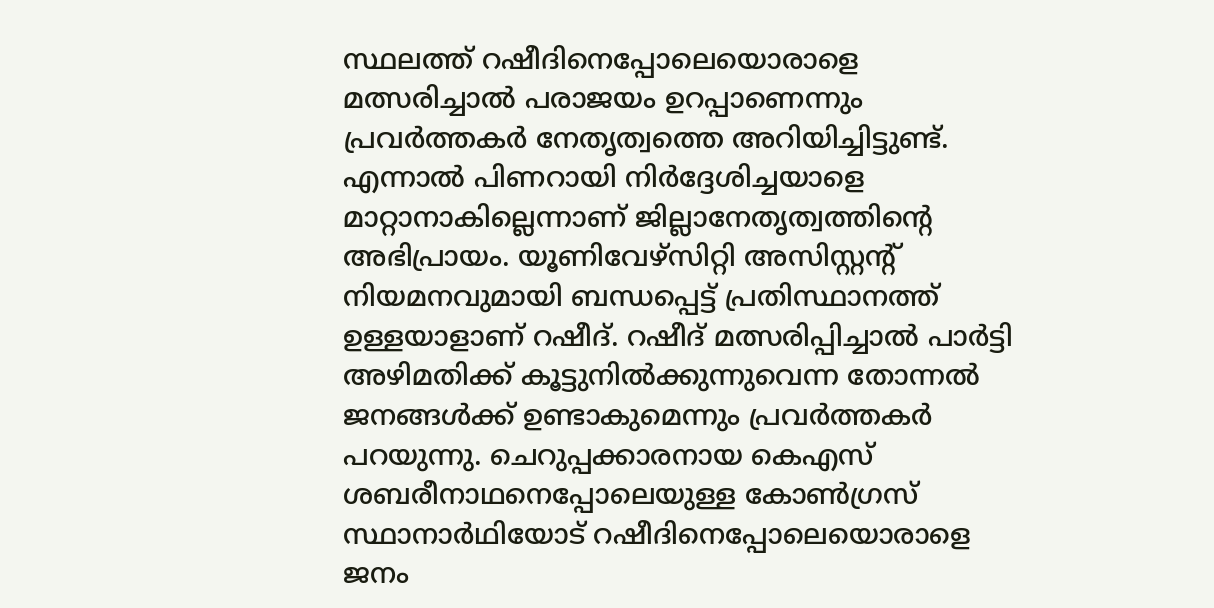സ്ഥലത്ത് റഷീദിനെപ്പോലെയൊരാളെ മത്സരിച്ചാല്‍ പരാജയം ഉറപ്പാണെന്നും പ്രവര്‍ത്തകര്‍ നേതൃത്വത്തെ അറിയിച്ചിട്ടുണ്ട്. എന്നാല്‍ പിണറായി നിര്‍ദ്ദേശിച്ചയാളെ മാറ്റാനാകില്ലെന്നാണ് ജില്ലാനേതൃത്വത്തിന്റെ അഭിപ്രായം. യൂണിവേഴ്‌സിറ്റി അസിസ്റ്റന്റ് നിയമനവുമായി ബന്ധപ്പെട്ട് പ്രതിസ്ഥാനത്ത് ഉള്ളയാളാണ് റഷീദ്. റഷീദ് മത്സരിപ്പിച്ചാല്‍ പാര്‍ട്ടി അഴിമതിക്ക് കൂട്ടുനില്‍ക്കുന്നുവെന്ന തോന്നല്‍ ജനങ്ങള്‍ക്ക് ഉണ്ടാകുമെന്നും പ്രവര്‍ത്തകര്‍ പറയുന്നു. ചെറുപ്പക്കാരനായ കെഎസ് ശബരീനാഥനെപ്പോലെയുള്ള കോണ്‍ഗ്രസ് സ്ഥാനാര്‍ഥിയോട് റഷീദിനെപ്പോലെയൊരാളെ ജനം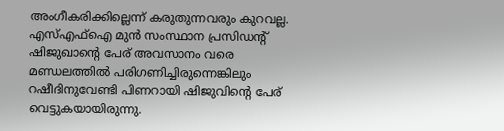അംഗീകരിക്കില്ലെന്ന് കരുതുന്നവരും കുറവല്ല. എസ്എഫ്‌ഐ മുന്‍ സംസ്ഥാന പ്രസിഡന്റ് ഷിജുഖാന്റെ പേര് അവസാനം വരെ മണ്ഡലത്തില്‍ പരിഗണിച്ചിരുന്നെങ്കിലും റഷീദിനുവേണ്ടി പിണറായി ഷിജുവിന്റെ പേര് വെട്ടുകയായിരുന്നു.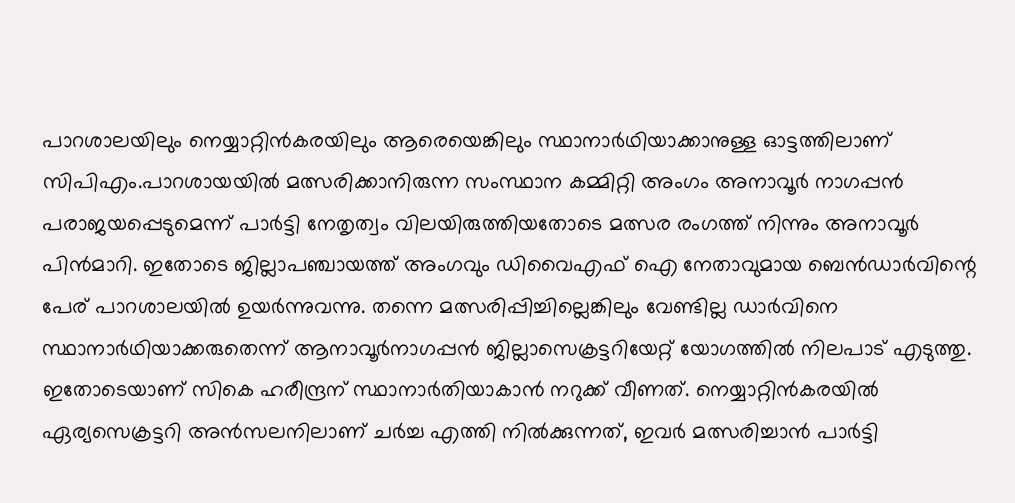പാറശാലയിലും നെയ്യാറ്റിന്‍കരയിലും ആരെയെങ്കിലും സ്ഥാനാര്‍ഥിയാക്കാനുള്ള ഓട്ടത്തിലാണ് സിപിഎം.പാറശായയില്‍ മത്സരിക്കാനിരുന്ന സംസ്ഥാന കമ്മിറ്റി അംഗം അനാവൂര്‍ നാഗപ്പന്‍ പരാജയപ്പെടുമെന്ന് പാര്‍ട്ടി നേതൃത്വം വിലയിരുത്തിയതോടെ മത്സര രംഗത്ത് നിന്നും അനാവൂര്‍ പിന്‍മാറി. ഇതോടെ ജില്ലാപഞ്ചായത്ത് അംഗവും ഡിവൈഎഫ് ഐ നേതാവുമായ ബെന്‍ഡാര്‍വിന്റെ പേര് പാറശാലയില്‍ ഉയര്‍ന്നുവന്നു. തന്നെ മത്സരിപ്പിച്ചില്ലെങ്കിലും വേണ്ടില്ല ഡാര്‍വിനെ സ്ഥാനാര്‍ഥിയാക്കരുതെന്ന് ആനാവൂര്‍നാഗപ്പന്‍ ജില്ലാസെക്രട്ടറിയേറ്റ് യോഗത്തില്‍ നിലപാട് എടുത്തു. ഇതോടെയാണ് സികെ ഹരീന്ദ്രന് സ്ഥാനാര്‍തിയാകാന്‍ നറുക്ക് വീണത്. നെയ്യാറ്റിന്‍കരയില്‍ ഏര്യസെക്രട്ടറി അന്‍സലനിലാണ് ചര്‍ച്ച എത്തി നില്‍ക്കുന്നത്, ഇവര്‍ മത്സരിച്ചാന്‍ പാര്‍ട്ടി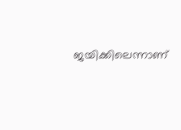ജയിക്കിലെന്നാണ്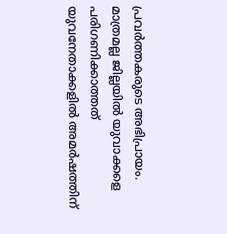പ്രവര്‍ത്തകരുടെ അഭിപ്രായം.
മാത്രമല്ല ജില്ലയില്‍ യുവാക്കളെ പരിഗണിക്കാത്തത് യുവനേതാക്കളില്‍ അമര്‍ഷത്തിന്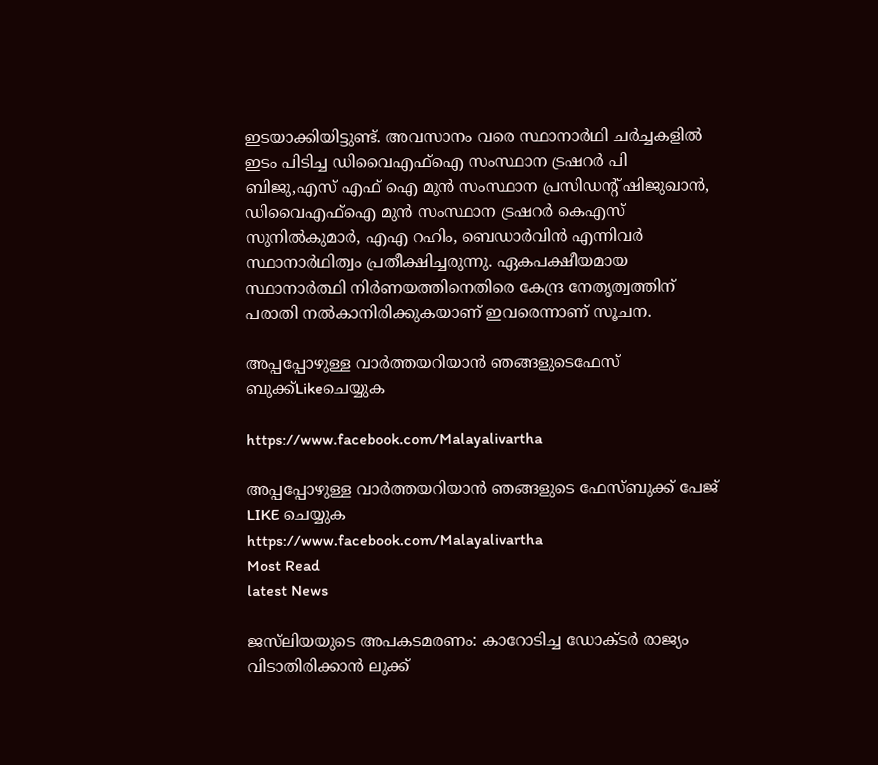ഇടയാക്കിയിട്ടുണ്ട്. അവസാനം വരെ സ്ഥാനാര്‍ഥി ചര്‍ച്ചകളില്‍ ഇടം പിടിച്ച ഡിവൈഎഫ്‌ഐ സംസ്ഥാന ട്രഷറര്‍ പി ബിജു,എസ് എഫ് ഐ മുന്‍ സംസ്ഥാന പ്രസിഡന്റ് ഷിജുഖാന്‍, ഡിവൈഎഫ്‌ഐ മുന്‍ സംസ്ഥാന ട്രഷറര്‍ കെഎസ് സുനില്‍കുമാര്‍, എഎ റഹിം, ബെഡാര്‍വിന്‍ എന്നിവര്‍ സ്ഥാനാര്‍ഥിത്വം പ്രതീക്ഷിച്ചരുന്നു. ഏകപക്ഷീയമായ സ്ഥാനാര്‍ത്ഥി നിര്‍ണയത്തിനെതിരെ കേന്ദ്ര നേതൃത്വത്തിന് പരാതി നല്‍കാനിരിക്കുകയാണ് ഇവരെന്നാണ് സൂചന.

അപ്പപ്പോഴുള്ള വാര്‍ത്തയറിയാന്‍ ഞങ്ങളുടെഫേസ്‌ ബുക്ക്‌Likeചെയ്യുക

https://www.facebook.com/Malayalivartha

അപ്പപ്പോഴുള്ള വാര്‍ത്തയറിയാന്‍ ഞങ്ങളുടെ ഫേസ്‌ബുക്ക്‌ പേജ് LIKE ചെയ്യുക
https://www.facebook.com/Malayalivartha
Most Read
latest News

ജസ്‌ലിയയുടെ അപകടമരണം: കാറോടിച്ച ഡോക്ടര്‍ രാജ്യം വിടാതിരിക്കാന്‍ ലുക്ക്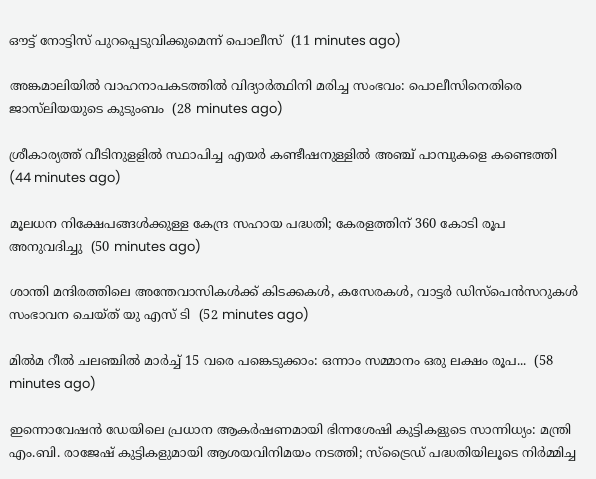ഔട്ട് നോട്ടിസ് പുറപ്പെടുവിക്കുമെന്ന് പൊലീസ്  (11 minutes ago)

അങ്കമാലിയില്‍ വാഹനാപകടത്തില്‍ വിദ്യാര്‍ത്ഥിനി മരിച്ച സംഭവം: പൊലീസിനെതിരെ ജാസ്‌ലിയയുടെ കുടുംബം  (28 minutes ago)

ശ്രീകാര്യത്ത് വീടിനുളളില്‍ സ്ഥാപിച്ച എയര്‍ കണ്ടീഷനുള്ളില്‍ അഞ്ച് പാമ്പുകളെ കണ്ടെത്തി  (44 minutes ago)

മൂലധന നിക്ഷേപങ്ങള്‍ക്കുള്ള കേന്ദ്ര സഹായ പദ്ധതി; കേരളത്തിന് 360 കോടി രൂപ അനുവദിച്ചു  (50 minutes ago)

ശാന്തി മന്ദിരത്തിലെ അന്തേവാസികൾക്ക് കിടക്കകൾ, കസേരകൾ, വാട്ടർ ഡിസ്പെൻസറുകൾ സംഭാവന ചെയ്ത് യു എസ് ടി  (52 minutes ago)

മില്‍മ റീല്‍ ചലഞ്ചില്‍ മാര്‍ച്ച് 15 വരെ പങ്കെടുക്കാം: ഒന്നാം സമ്മാനം ഒരു ലക്ഷം രൂപ...  (58 minutes ago)

ഇന്നൊവേഷന്‍ ഡേയിലെ പ്രധാന ആകര്‍ഷണമായി ഭിന്നശേഷി കുട്ടികളുടെ സാന്നിധ്യം: മന്ത്രി എം.ബി. രാജേഷ് കുട്ടികളുമായി ആശയവിനിമയം നടത്തി; സ്‌ട്രൈഡ് പദ്ധതിയിലൂടെ നിര്‍മ്മിച്ച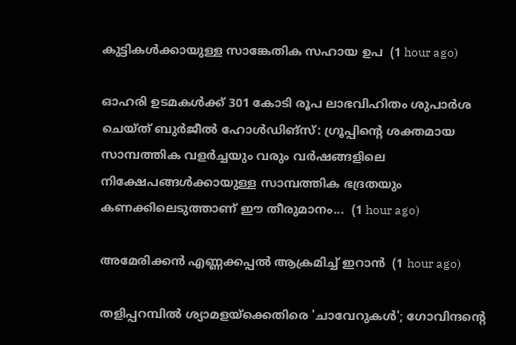കുട്ടികള്‍ക്കായുള്ള സാങ്കേതിക സഹായ ഉപ  (1 hour ago)

ഓഹരി ഉടമകൾക്ക് 301 കോടി രൂപ ലാഭവിഹിതം ശുപാർശ ചെയ്ത് ബുർജീൽ ഹോൾഡിങ്‌സ്: ഗ്രൂപ്പിന്റെ ശക്തമായ സാമ്പത്തിക വളർച്ചയും വരും വർഷങ്ങളിലെ നിക്ഷേപങ്ങൾക്കായുള്ള സാമ്പത്തിക ഭദ്രതയും കണക്കിലെടുത്താണ് ഈ തീരുമാനം...  (1 hour ago)

അമേരിക്കന്‍ എണ്ണക്കപ്പല്‍ ആക്രമിച്ച് ഇറാന്‍  (1 hour ago)

തളിപ്പറമ്പിൽ ശ്യാമളയ്ക്കെതിരെ 'ചാവേറുകൾ'; ഗോവിന്ദന്റെ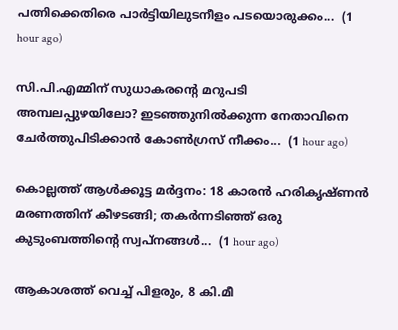പത്നിക്കെതിരെ പാർട്ടിയിലുടനീളം പടയൊരുക്കം...  (1 hour ago)

സി.പി.എമ്മിന് സുധാകരന്റെ മറുപടി അമ്പലപ്പുഴയിലോ? ഇടഞ്ഞുനിൽക്കുന്ന നേതാവിനെ ചേർത്തുപിടിക്കാൻ കോൺഗ്രസ് നീക്കം...  (1 hour ago)

കൊല്ലത്ത് ആൾക്കൂട്ട മർദ്ദനം: 18 കാരൻ ഹരികൃഷ്ണൻ മരണത്തിന് കീഴടങ്ങി; തകർന്നടിഞ്ഞ് ഒരു കുടുംബത്തിന്റെ സ്വപ്നങ്ങൾ...  (1 hour ago)

ആകാശത്ത് വെച്ച് പിളരും, 8 കി.മീ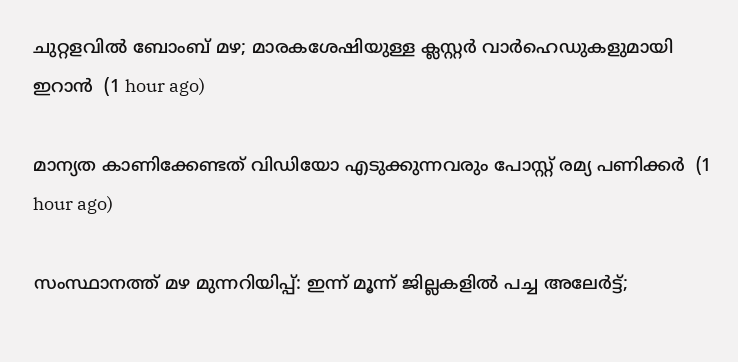ചുറ്റളവിൽ ബോംബ് മഴ; മാരകശേഷിയുള്ള ക്ലസ്റ്റർ വാർഹെഡുകളുമായി ഇറാൻ  (1 hour ago)

മാന്യത കാണിക്കേണ്ടത് വിഡിയോ എടുക്കുന്നവരും പോസ്റ്റ് രമ്യ പണിക്കര്‍  (1 hour ago)

സംസ്ഥാനത്ത് മഴ മുന്നറിയിപ്പ്: ഇന്ന് മൂന്ന് ജില്ലകളിൽ പച്ച അലേർട്ട്;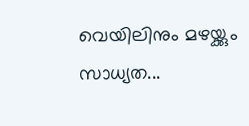വെയിലിനും മഴയ്ക്കും സാധ്യത...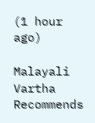(1 hour ago)

Malayali Vartha Recommends